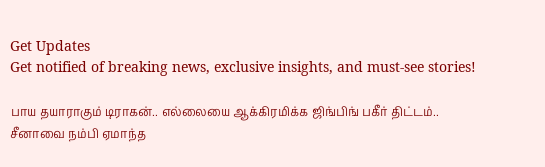Get Updates
Get notified of breaking news, exclusive insights, and must-see stories!

பாய தயாராகும் டிராகன்.. எல்லையை ஆக்கிரமிக்க ஜிங்பிங் பகீர் திட்டம்.. சீனாவை நம்பி ஏமாந்த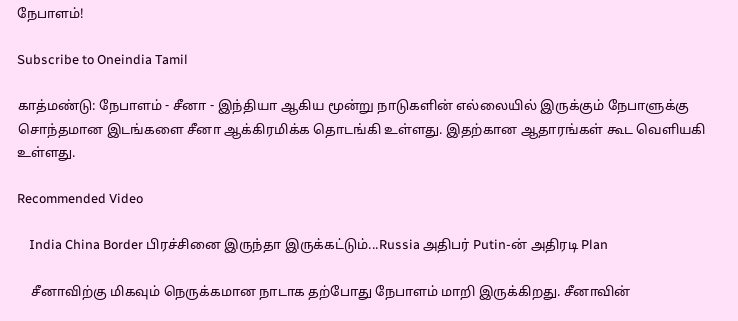நேபாளம்!

Subscribe to Oneindia Tamil

காத்மண்டு: நேபாளம் - சீனா - இந்தியா ஆகிய மூன்று நாடுகளின் எல்லையில் இருக்கும் நேபாளுக்கு சொந்தமான இடங்களை சீனா ஆக்கிரமிக்க தொடங்கி உள்ளது. இதற்கான ஆதாரங்கள் கூட வெளியகி உள்ளது.

Recommended Video

    India China Border பிரச்சினை இருந்தா இருக்கட்டும்...Russia அதிபர் Putin-ன் அதிரடி Plan

    சீனாவிற்கு மிகவும் நெருக்கமான நாடாக தற்போது நேபாளம் மாறி இருக்கிறது. சீனாவின்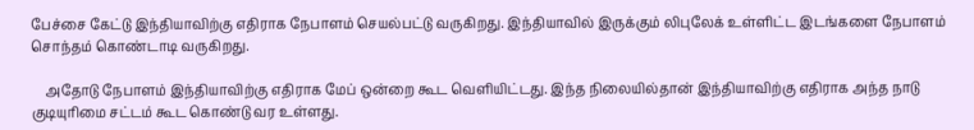பேச்சை கேட்டு இந்தியாவிற்கு எதிராக நேபாளம் செயல்பட்டு வருகிறது. இந்தியாவில் இருக்கும் லிபுலேக் உள்ளிட்ட இடங்களை நேபாளம் சொந்தம் கொண்டாடி வருகிறது.

    அதோடு நேபாளம் இந்தியாவிற்கு எதிராக மேப் ஒன்றை கூட வெளியிட்டது. இந்த நிலையில்தான் இந்தியாவிற்கு எதிராக அந்த நாடு குடியுரிமை சட்டம் கூட கொண்டு வர உள்ளது.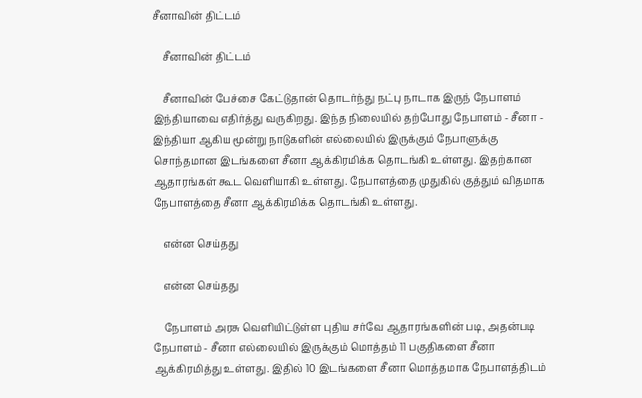சீனாவின் திட்டம்

    சீனாவின் திட்டம்

    சீனாவின் பேச்சை கேட்டுதான் தொடர்ந்து நட்பு நாடாக இருந் நேபாளம் இந்தியாவை எதிர்த்து வருகிறது. இந்த நிலையில் தற்போது நேபாளம் - சீனா - இந்தியா ஆகிய மூன்று நாடுகளின் எல்லையில் இருக்கும் நேபாளுக்கு சொந்தமான இடங்களை சீனா ஆக்கிரமிக்க தொடங்கி உள்ளது. இதற்கான ஆதாரங்கள் கூட வெளியாகி உள்ளது. நேபாளத்தை முதுகில் குத்தும் விதமாக நேபாளத்தை சீனா ஆக்கிரமிக்க தொடங்கி உள்ளது.

    என்ன செய்தது

    என்ன செய்தது

    நேபாளம் அரசு வெளியிட்டுள்ள புதிய சர்வே ஆதாரங்களின் படி, அதன்படி நேபாளம் - சீனா எல்லையில் இருக்கும் மொத்தம் 11 பகுதிகளை சீனா ஆக்கிரமித்து உள்ளது. இதில் 10 இடங்களை சீனா மொத்தமாக நேபாளத்திடம்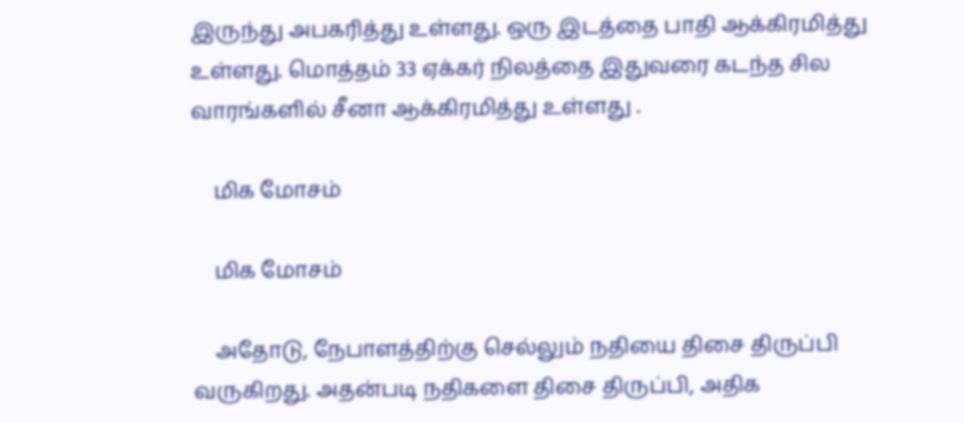இருந்து அபகரித்து உள்ளது. ஒரு இடத்தை பாதி ஆக்கிரமித்து உள்ளது. மொத்தம் 33 ஏக்கர் நிலத்தை இதுவரை கடந்த சில வாரங்களில் சீனா ஆக்கிரமித்து உள்ளது .

    மிக மோசம்

    மிக மோசம்

    அதோடு, நேபாளத்திற்கு செல்லும் நதியை திசை திருப்பி வருகிறது. அதன்படி நதிகளை திசை திருப்பி, அதிக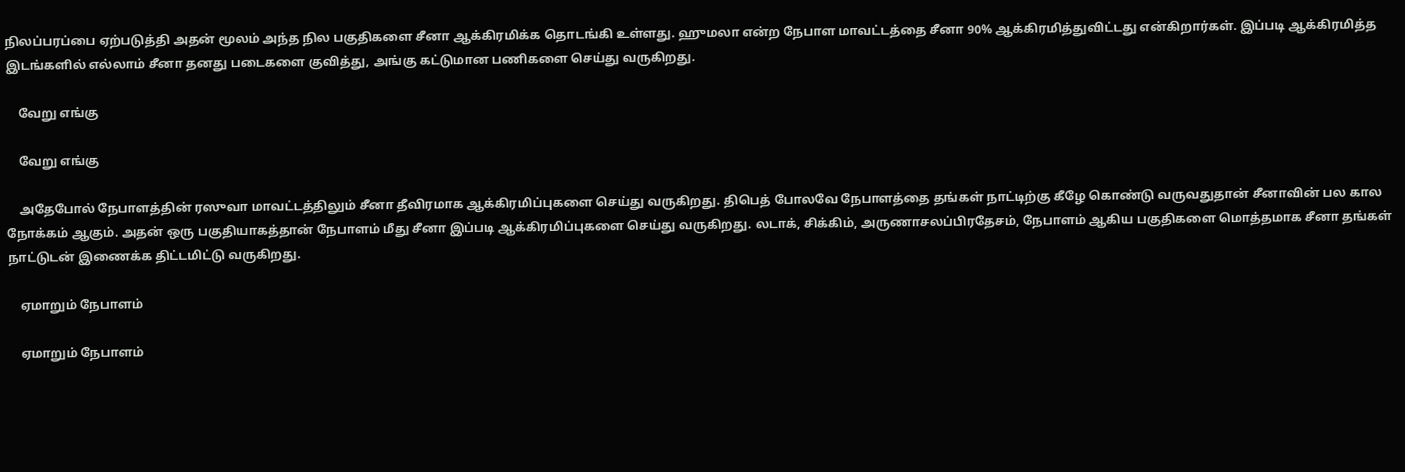நிலப்பரப்பை ஏற்படுத்தி அதன் மூலம் அந்த நில பகுதிகளை சீனா ஆக்கிரமிக்க தொடங்கி உள்ளது. ஹுமலா என்ற நேபாள மாவட்டத்தை சீனா 90% ஆக்கிரமித்துவிட்டது என்கிறார்கள். இப்படி ஆக்கிரமித்த இடங்களில் எல்லாம் சீனா தனது படைகளை குவித்து, அங்கு கட்டுமான பணிகளை செய்து வருகிறது.

    வேறு எங்கு

    வேறு எங்கு

    அதேபோல் நேபாளத்தின் ரஸுவா மாவட்டத்திலும் சீனா தீவிரமாக ஆக்கிரமிப்புகளை செய்து வருகிறது. திபெத் போலவே நேபாளத்தை தங்கள் நாட்டிற்கு கீழே கொண்டு வருவதுதான் சீனாவின் பல கால நோக்கம் ஆகும். அதன் ஒரு பகுதியாகத்தான் நேபாளம் மீது சீனா இப்படி ஆக்கிரமிப்புகளை செய்து வருகிறது. லடாக், சிக்கிம், அருணாசலப்பிரதேசம், நேபாளம் ஆகிய பகுதிகளை மொத்தமாக சீனா தங்கள் நாட்டுடன் இணைக்க திட்டமிட்டு வருகிறது.

    ஏமாறும் நேபாளம்

    ஏமாறும் நேபாளம்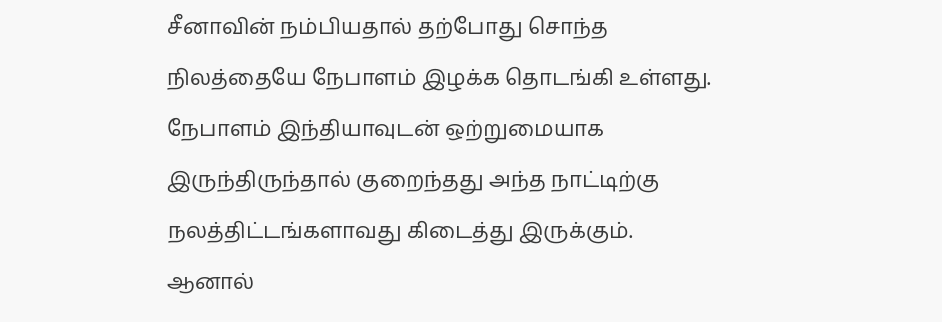சீனாவின் நம்பியதால் தற்போது சொந்த நிலத்தையே நேபாளம் இழக்க தொடங்கி உள்ளது. நேபாளம் இந்தியாவுடன் ஒற்றுமையாக இருந்திருந்தால் குறைந்தது அந்த நாட்டிற்கு நலத்திட்டங்களாவது கிடைத்து இருக்கும். ஆனால்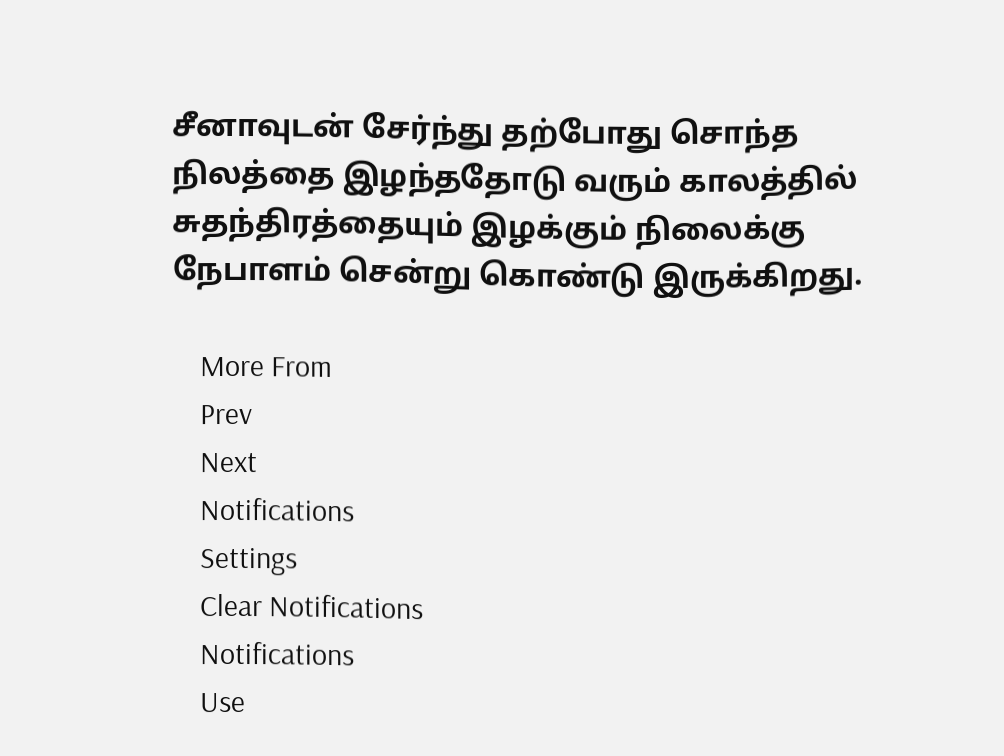சீனாவுடன் சேர்ந்து தற்போது சொந்த நிலத்தை இழந்ததோடு வரும் காலத்தில் சுதந்திரத்தையும் இழக்கும் நிலைக்கு நேபாளம் சென்று கொண்டு இருக்கிறது.

    More From
    Prev
    Next
    Notifications
    Settings
    Clear Notifications
    Notifications
    Use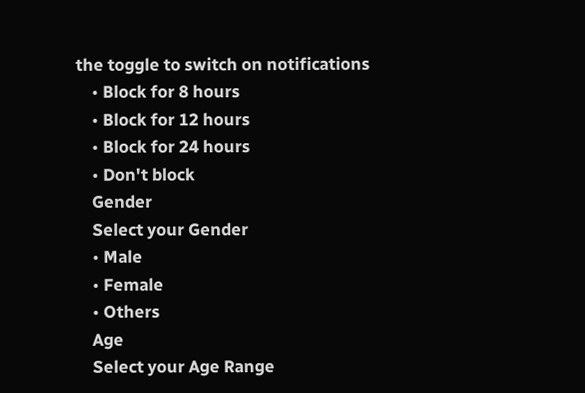the toggle to switch on notifications
    • Block for 8 hours
    • Block for 12 hours
    • Block for 24 hours
    • Don't block
    Gender
    Select your Gender
    • Male
    • Female
    • Others
    Age
    Select your Age Range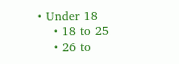• Under 18
    • 18 to 25
    • 26 to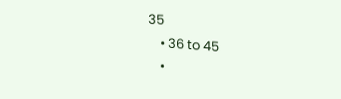35
    • 36 to 45
    •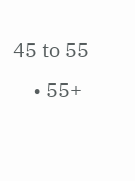45 to 55
    • 55+